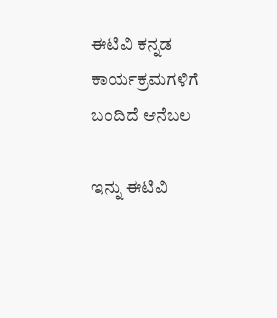ಈಟಿವಿ ಕನ್ನಡ ಕಾರ್ಯಕ್ರಮಗಳಿಗೆ ಬಂದಿದೆ ಆನೆಬಲ

ಇನ್ನು ಈಟಿವಿ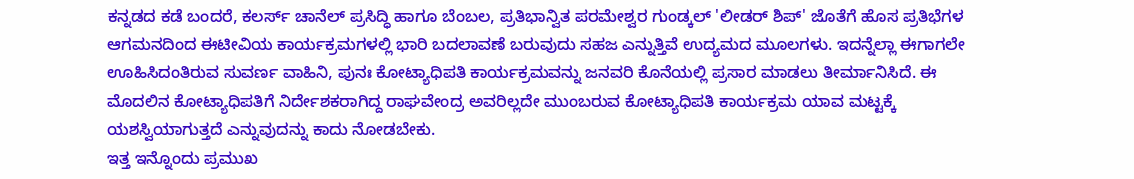ಕನ್ನಡದ ಕಡೆ ಬಂದರೆ, ಕಲರ್ಸ್ ಚಾನೆಲ್ ಪ್ರಸಿದ್ಧಿ ಹಾಗೂ ಬೆಂಬಲ, ಪ್ರತಿಭಾನ್ವಿತ ಪರಮೇಶ್ವರ ಗುಂಡ್ಕಲ್ 'ಲೀಡರ್ ಶಿಪ್' ಜೊತೆಗೆ ಹೊಸ ಪ್ರತಿಭೆಗಳ ಆಗಮನದಿಂದ ಈಟೀವಿಯ ಕಾರ್ಯಕ್ರಮಗಳಲ್ಲಿ ಭಾರಿ ಬದಲಾವಣೆ ಬರುವುದು ಸಹಜ ಎನ್ನುತ್ತಿವೆ ಉದ್ಯಮದ ಮೂಲಗಳು. ಇದನ್ನೆಲ್ಲಾ ಈಗಾಗಲೇ ಊಹಿಸಿದಂತಿರುವ ಸುವರ್ಣ ವಾಹಿನಿ, ಪುನಃ ಕೋಟ್ಯಾಧಿಪತಿ ಕಾರ್ಯಕ್ರಮವನ್ನು ಜನವರಿ ಕೊನೆಯಲ್ಲಿ ಪ್ರಸಾರ ಮಾಡಲು ತೀರ್ಮಾನಿಸಿದೆ. ಈ ಮೊದಲಿನ ಕೋಟ್ಯಾಧಿಪತಿಗೆ ನಿರ್ದೇಶಕರಾಗಿದ್ದ ರಾಘವೇಂದ್ರ ಅವರಿಲ್ಲದೇ ಮುಂಬರುವ ಕೋಟ್ಯಾಧಿಪತಿ ಕಾರ್ಯಕ್ರಮ ಯಾವ ಮಟ್ಟಕ್ಕೆ ಯಶಸ್ವಿಯಾಗುತ್ತದೆ ಎನ್ನುವುದನ್ನು ಕಾದು ನೋಡಬೇಕು.
ಇತ್ತ ಇನ್ನೊಂದು ಪ್ರಮುಖ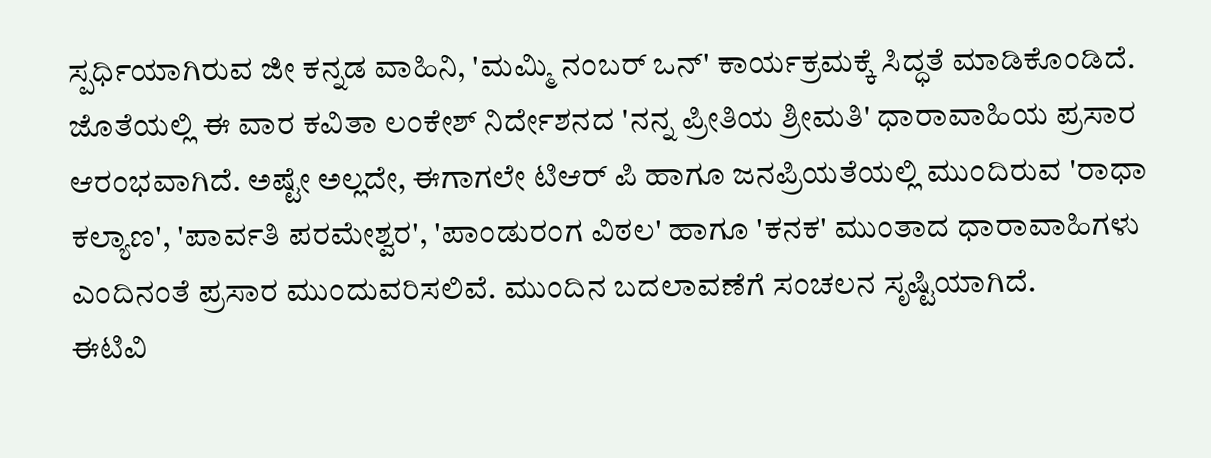ಸ್ಪರ್ಧಿಯಾಗಿರುವ ಜೀ ಕನ್ನಡ ವಾಹಿನಿ, 'ಮಮ್ಮಿ ನಂಬರ್ ಒನ್' ಕಾರ್ಯಕ್ರಮಕ್ಕೆ ಸಿದ್ಧತೆ ಮಾಡಿಕೊಂಡಿದೆ. ಜೊತೆಯಲ್ಲಿ ಈ ವಾರ ಕವಿತಾ ಲಂಕೇಶ್ ನಿರ್ದೇಶನದ 'ನನ್ನ ಪ್ರೀತಿಯ ಶ್ರೀಮತಿ' ಧಾರಾವಾಹಿಯ ಪ್ರಸಾರ ಆರಂಭವಾಗಿದೆ. ಅಷ್ಟೇ ಅಲ್ಲದೇ, ಈಗಾಗಲೇ ಟಿಆರ್ ಪಿ ಹಾಗೂ ಜನಪ್ರಿಯತೆಯಲ್ಲಿ ಮುಂದಿರುವ 'ರಾಧಾ ಕಲ್ಯಾಣ', 'ಪಾರ್ವತಿ ಪರಮೇಶ್ವರ', 'ಪಾಂಡುರಂಗ ವಿಠಲ' ಹಾಗೂ 'ಕನಕ' ಮುಂತಾದ ಧಾರಾವಾಹಿಗಳು ಎಂದಿನಂತೆ ಪ್ರಸಾರ ಮುಂದುವರಿಸಲಿವೆ. ಮುಂದಿನ ಬದಲಾವಣೆಗೆ ಸಂಚಲನ ಸೃಷ್ಟಿಯಾಗಿದೆ.
ಈಟಿವಿ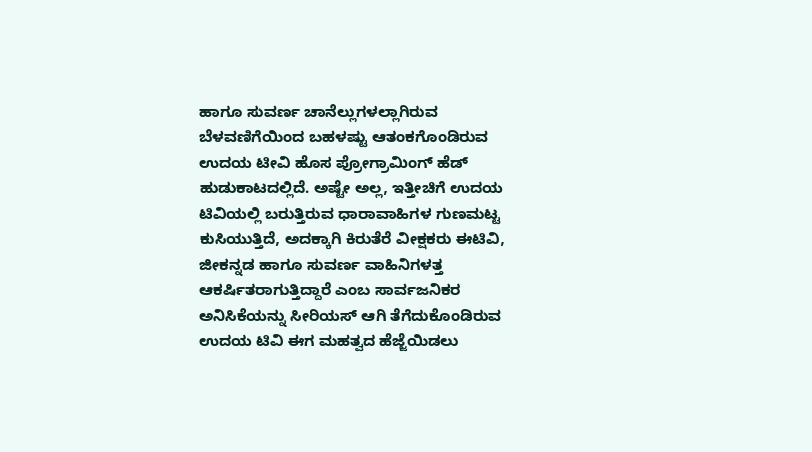ಹಾಗೂ ಸುವರ್ಣ ಚಾನೆಲ್ಲುಗಳಲ್ಲಾಗಿರುವ ಬೆಳವಣಿಗೆಯಿಂದ ಬಹಳಷ್ಟು ಆತಂಕಗೊಂಡಿರುವ ಉದಯ ಟೀವಿ ಹೊಸ ಪ್ರೋಗ್ರಾಮಿಂಗ್ ಹೆಡ್ ಹುಡುಕಾಟದಲ್ಲಿದೆ. ಅಷ್ಟೇ ಅಲ್ಲ, ಇತ್ತೀಚಿಗೆ ಉದಯ ಟಿವಿಯಲ್ಲಿ ಬರುತ್ತಿರುವ ಧಾರಾವಾಹಿಗಳ ಗುಣಮಟ್ಟ ಕುಸಿಯುತ್ತಿದೆ, ಅದಕ್ಕಾಗಿ ಕಿರುತೆರೆ ವೀಕ್ಷಕರು ಈಟಿವಿ, ಜೀಕನ್ನಡ ಹಾಗೂ ಸುವರ್ಣ ವಾಹಿನಿಗಳತ್ತ ಆಕರ್ಷಿತರಾಗುತ್ತಿದ್ದಾರೆ ಎಂಬ ಸಾರ್ವಜನಿಕರ ಅನಿಸಿಕೆಯನ್ನು ಸೀರಿಯಸ್ ಆಗಿ ತೆಗೆದುಕೊಂಡಿರುವ ಉದಯ ಟಿವಿ ಈಗ ಮಹತ್ವದ ಹೆಜ್ಜೆಯಿಡಲು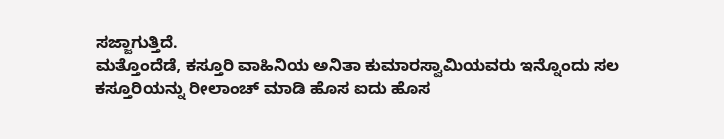ಸಜ್ಜಾಗುತ್ತಿದೆ.
ಮತ್ತೊಂದೆಡೆ, ಕಸ್ತೂರಿ ವಾಹಿನಿಯ ಅನಿತಾ ಕುಮಾರಸ್ವಾಮಿಯವರು ಇನ್ನೊಂದು ಸಲ ಕಸ್ತೂರಿಯನ್ನು ರೀಲಾಂಚ್ ಮಾಡಿ ಹೊಸ ಐದು ಹೊಸ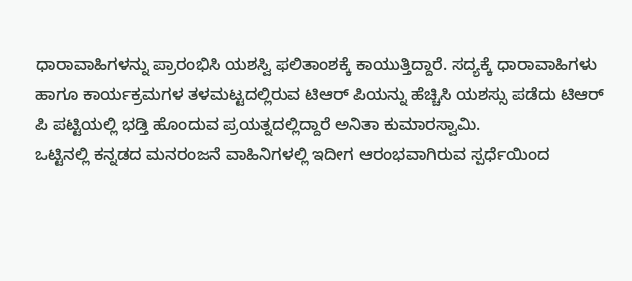ಧಾರಾವಾಹಿಗಳನ್ನು ಪ್ರಾರಂಭಿಸಿ ಯಶಸ್ವಿ ಫಲಿತಾಂಶಕ್ಕೆ ಕಾಯುತ್ತಿದ್ದಾರೆ. ಸದ್ಯಕ್ಕೆ ಧಾರಾವಾಹಿಗಳು ಹಾಗೂ ಕಾರ್ಯಕ್ರಮಗಳ ತಳಮಟ್ಟದಲ್ಲಿರುವ ಟಿಆರ್ ಪಿಯನ್ನು ಹೆಚ್ಚಿಸಿ ಯಶಸ್ಸು ಪಡೆದು ಟಿಆರ್ ಪಿ ಪಟ್ಟಿಯಲ್ಲಿ ಭಡ್ತಿ ಹೊಂದುವ ಪ್ರಯತ್ನದಲ್ಲಿದ್ದಾರೆ ಅನಿತಾ ಕುಮಾರಸ್ವಾಮಿ.
ಒಟ್ಟಿನಲ್ಲಿ ಕನ್ನಡದ ಮನರಂಜನೆ ವಾಹಿನಿಗಳಲ್ಲಿ ಇದೀಗ ಆರಂಭವಾಗಿರುವ ಸ್ಪರ್ಧೆಯಿಂದ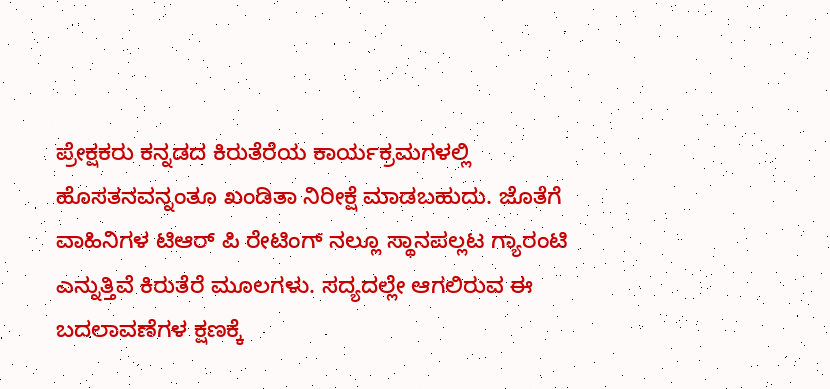ಪ್ರೇಕ್ಷಕರು ಕನ್ನಡದ ಕಿರುತೆರೆಯ ಕಾರ್ಯಕ್ರಮಗಳಲ್ಲಿ ಹೊಸತನವನ್ನಂತೂ ಖಂಡಿತಾ ನಿರೀಕ್ಷೆ ಮಾಡಬಹುದು. ಜೊತೆಗೆ ವಾಹಿನಿಗಳ ಟಿಆರ್ ಪಿ ರೇಟಿಂಗ್ ನಲ್ಲೂ ಸ್ಥಾನಪಲ್ಲಟ ಗ್ಯಾರಂಟಿ ಎನ್ನುತ್ತಿವೆ ಕಿರುತೆರೆ ಮೂಲಗಳು. ಸದ್ಯದಲ್ಲೇ ಆಗಲಿರುವ ಈ ಬದಲಾವಣೆಗಳ ಕ್ಷಣಕ್ಕೆ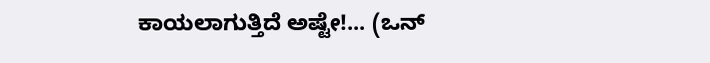ಕಾಯಲಾಗುತ್ತಿದೆ ಅಷ್ಟೇ!... (ಒನ್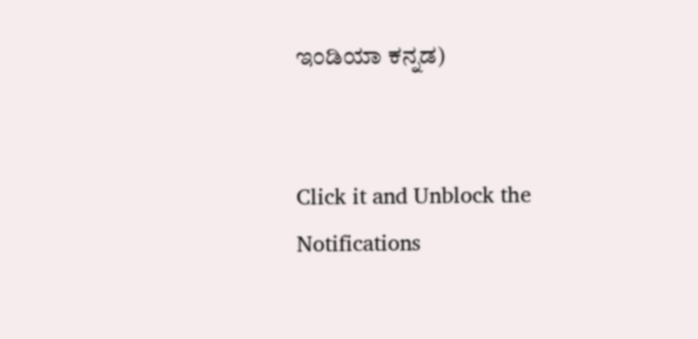ಇಂಡಿಯಾ ಕನ್ನಡ)


Click it and Unblock the Notifications